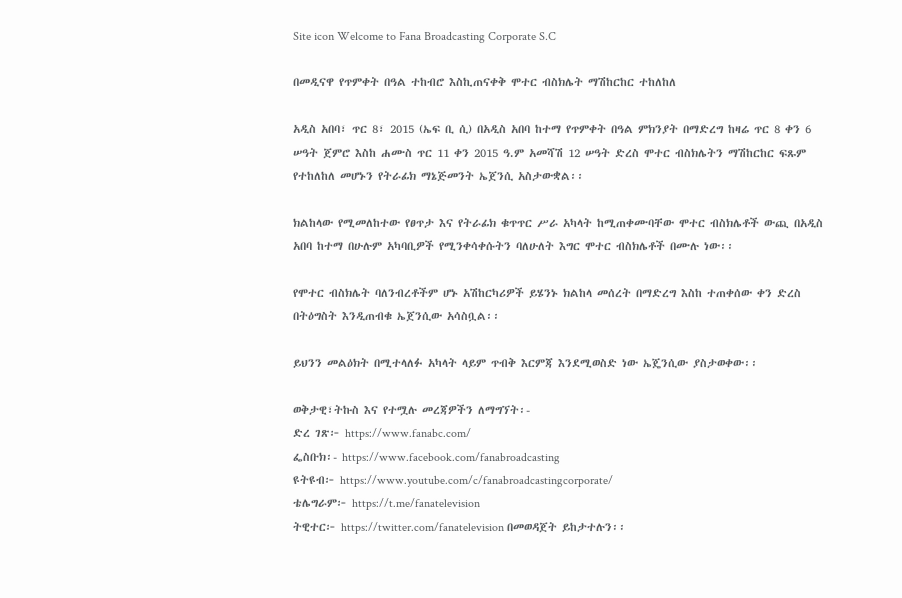Site icon Welcome to Fana Broadcasting Corporate S.C

በመዲናዋ የጥምቀት በዓል ተከብሮ እስኪጠናቀቅ ሞተር ብስክሌት ማሽከርከር ተከለከለ

አዲስ አበባ፣ ጥር 8፣ 2015 (ኤፍ ቢ ሲ) በአዲስ አበባ ከተማ የጥምቀት በዓል ምክንያት በማድረግ ከዛሬ ጥር 8 ቀን 6 ሠዓት ጀምሮ እስከ ሐሙስ ጥር 11 ቀን 2015 ዓ.ም አመሻሽ 12 ሠዓት ድረስ ሞተር ብስክሌትን ማሽከርከር ፍጹም የተከለከለ መሆኑን የትራፊክ ማኔጅመንት ኤጀንሲ አስታውቋል፡፡

ክልከላው የሚመለከተው የፀጥታ እና የትራፊክ ቁጥጥር ሥራ አካላት ከሚጠቀሙባቸው ሞተር ብስክሌቶች ውጪ በአዲስ አበባ ከተማ በሁሉም አካባቢዎች የሚንቀሳቀሱትን ባለሁለት እግር ሞተር ብስክሌቶች በሙሉ ነው፡፡

የሞተር ብስክሌት ባለንብረቶችም ሆኑ አሽከርካሪዎች ይሄንኑ ክልከላ መሰረት በማድረግ እስከ ተጠቀሰው ቀን ድረስ በትዕግስት እንዲጠብቁ ኤጀንሲው አሳስቧል፡፡

ይህንን መልዕክት በሚተላለፉ አካላት ላይም ጥብቅ እርምጃ እንደሚወስድ ነው ኤጄንሲው ያስታወቀው፡፡

ወቅታዊ፣ትኩስ እና የተሟሉ መረጃዎችን ለማግኘት፡-
ድረ ገጽ፦ https://www.fanabc.com/
ፌስቡክ፡- https://www.facebook.com/fanabroadcasting
ዩትዩብ፦ https://www.youtube.com/c/fanabroadcastingcorporate/
ቴሌግራም፦ https://t.me/fanatelevision
ትዊተር፦ https://twitter.com/fanatelevision በመወዳጀት ይከታተሉን፡፡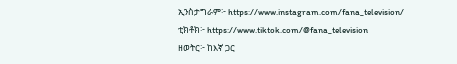ኢንስታግራም፦ https://www.instagram.com/fana_television/
ቲክቶክ፦ https://www.tiktok.com/@fana_television
ዘወትር፦ ከእኛ ጋር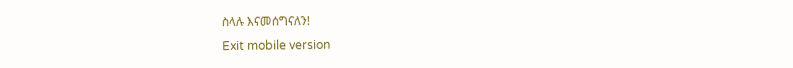ስላሉ እናመሰግናለን!
Exit mobile version